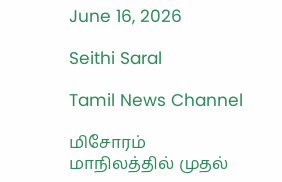June 16, 2026

Seithi Saral

Tamil News Channel

மிசோரம் மாநிலத்தில் முதல்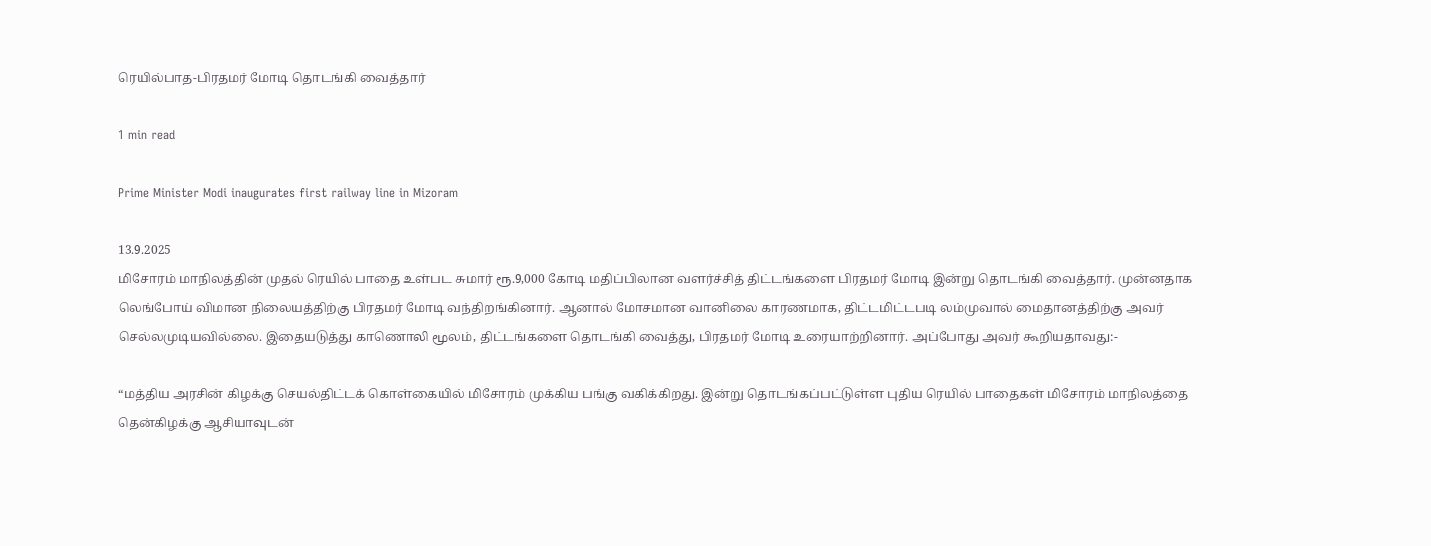ரெயில்பாத-பிரதமர் மோடி தொடங்கி வைத்தார்

1 min read

Prime Minister Modi inaugurates first railway line in Mizoram

13.9.2025
மிசோரம் மாநிலத்தின் முதல் ரெயில் பாதை உள்பட சுமார் ரூ.9,000 கோடி மதிப்பிலான வளர்ச்சித் திட்டங்களை பிரதமர் மோடி இன்று தொடங்கி வைத்தார். முன்னதாக லெங்போய் விமான நிலையத்திற்கு பிரதமர் மோடி வந்திறங்கினார். ஆனால் மோசமான வானிலை காரணமாக, திட்டமிட்டபடி லம்முவால் மைதானத்திற்கு அவர் செல்லமுடியவில்லை. இதையடுத்து காணொலி மூலம், திட்டங்களை தொடங்கி வைத்து, பிரதமர் மோடி உரையாற்றினார். அப்போது அவர் கூறியதாவது:-

“மத்திய அரசின் கிழக்கு செயல்திட்டக் கொள்கையில் மிசோரம் முக்கிய பங்கு வகிக்கிறது. இன்று தொடங்கப்பட்டுள்ள புதிய ரெயில் பாதைகள் மிசோரம் மாநிலத்தை தென்கிழக்கு ஆசியாவுடன்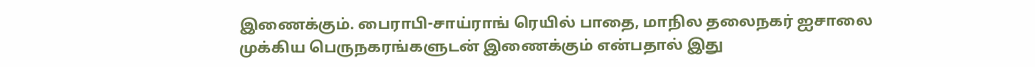இணைக்கும். பைராபி-சாய்ராங் ரெயில் பாதை, மாநில தலைநகர் ஐசாலை முக்கிய பெருநகரங்களுடன் இணைக்கும் என்பதால் இது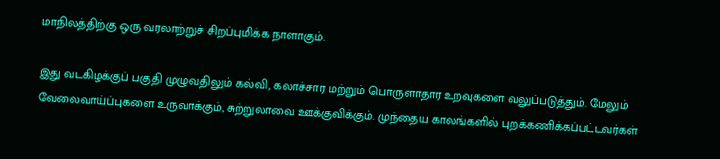மாநிலத்திற்கு ஒரு வரலாற்றுச் சிறப்புமிக்க நாளாகும்.

இது வடகிழக்குப் பகுதி முழுவதிலும் கல்வி, கலாச்சார மற்றும் பொருளாதார உறவுகளை வலுப்படுத்தும். மேலும் வேலைவாய்ப்புகளை உருவாக்கும், சுற்றுலாவை ஊக்குவிக்கும். முந்தைய காலங்களில் புறக்கணிக்கப்பட்டவர்கள்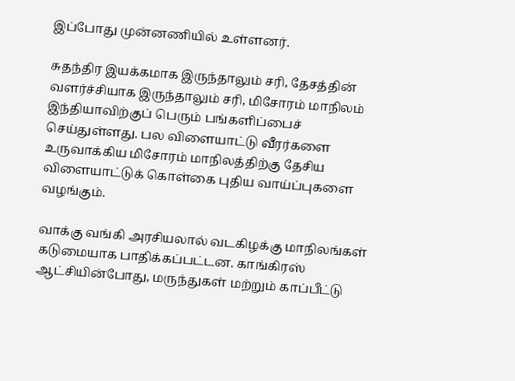இப்போது முன்னணியில் உள்ளனர்.

சுதந்திர இயக்கமாக இருந்தாலும் சரி, தேசத்தின் வளர்ச்சியாக இருந்தாலும் சரி, மிசோரம் மாநிலம் இந்தியாவிற்குப் பெரும் பங்களிப்பைச் செய்துள்ளது. பல விளையாட்டு வீரர்களை உருவாக்கிய மிசோரம் மாநிலத்திற்கு தேசிய விளையாட்டுக் கொள்கை புதிய வாய்ப்புகளை வழங்கும்.

வாக்கு வங்கி அரசியலால் வடகிழக்கு மாநிலங்கள் கடுமையாக பாதிக்கப்பட்டன. காங்கிரஸ் ஆட்சியின்போது, மருந்துகள் மற்றும் காப்பீட்டு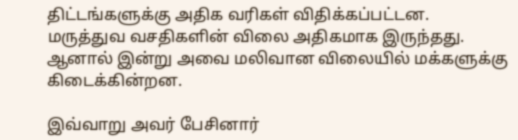திட்டங்களுக்கு அதிக வரிகள் விதிக்கப்பட்டன. மருத்துவ வசதிகளின் விலை அதிகமாக இருந்தது. ஆனால் இன்று அவை மலிவான விலையில் மக்களுக்கு கிடைக்கின்றன.

இவ்வாறு அவர் பேசினார்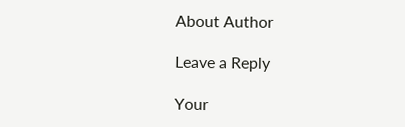About Author

Leave a Reply

Your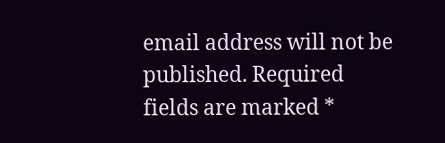email address will not be published. Required fields are marked *